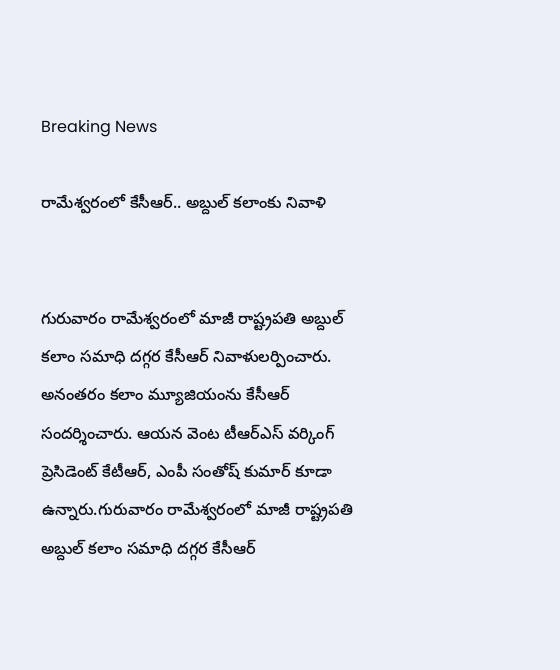Breaking News

రామేశ్వరంలో కేసీఆర్.. అబ్దుల్ కలాంకు నివాళి


గురువారం రామేశ్వరంలో మాజీ రాష్ట్రపతి అబ్దుల్ కలాం సమాధి దగ్గర కేసీఆర్‌ నివాళులర్పించారు. అనంతరం కలాం మ్యూజియంను కేసీఆర్ సందర్శించారు. ఆయన వెంట టీఆర్ఎస్ వర్కింగ్ ప్రెసిడెంట్ కేటీఆర్, ఎంపీ సంతోష్ కుమార్ కూడా ఉన్నారు.గురువారం రామేశ్వరంలో మాజీ రాష్ట్రపతి అబ్దుల్ కలాం సమాధి దగ్గర కేసీఆర్‌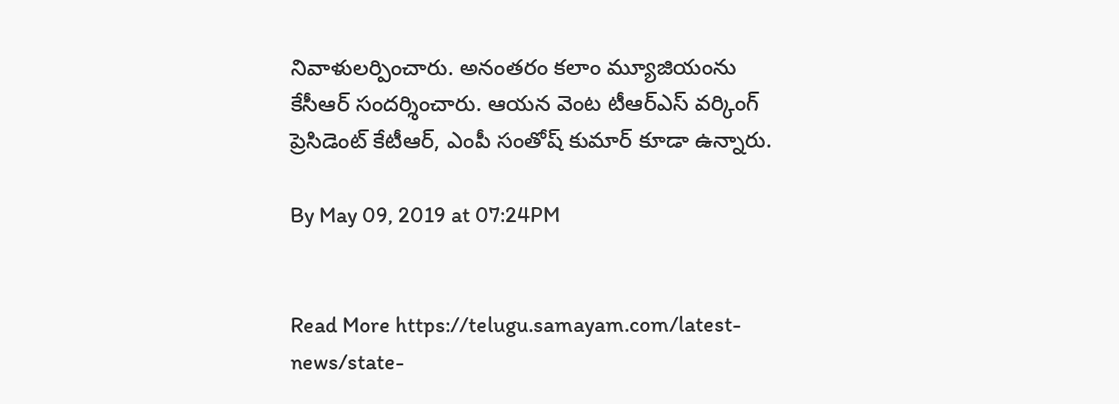నివాళులర్పించారు. అనంతరం కలాం మ్యూజియంను కేసీఆర్ సందర్శించారు. ఆయన వెంట టీఆర్ఎస్ వర్కింగ్ ప్రెసిడెంట్ కేటీఆర్, ఎంపీ సంతోష్ కుమార్ కూడా ఉన్నారు.

By May 09, 2019 at 07:24PM


Read More https://telugu.samayam.com/latest-news/state-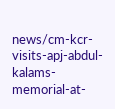news/cm-kcr-visits-apj-abdul-kalams-memorial-at-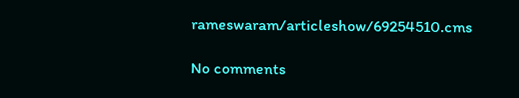rameswaram/articleshow/69254510.cms

No comments